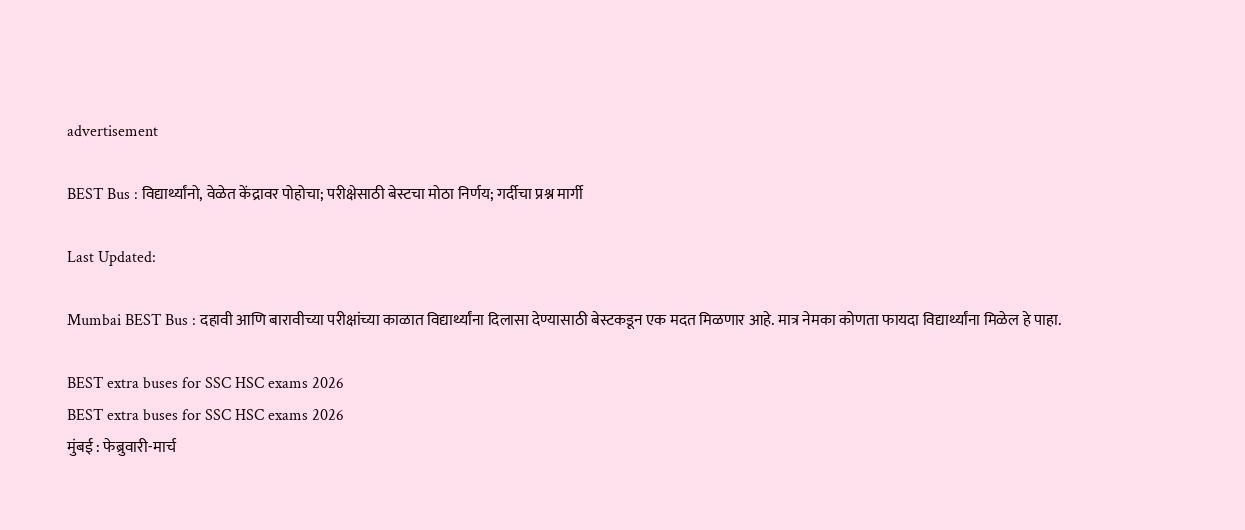advertisement

BEST Bus : विद्यार्थ्यांनो, वेळेत केंद्रावर पोहोचा; परीक्षेसाठी बेस्टचा मोठा निर्णय; गर्दीचा प्रश्न मार्गी

Last Updated:

Mumbai BEST Bus : दहावी आणि बारावीच्या परीक्षांच्या काळात विद्यार्थ्यांना दिलासा देण्यासाठी बेस्टकडून एक मदत मिळणार आहे. मात्र नेमका कोणता फायदा विद्यार्थ्यांना मिळेल हे पाहा.

BEST extra buses for SSC HSC exams 2026
BEST extra buses for SSC HSC exams 2026
मुंबई : फेब्रुवारी-मार्च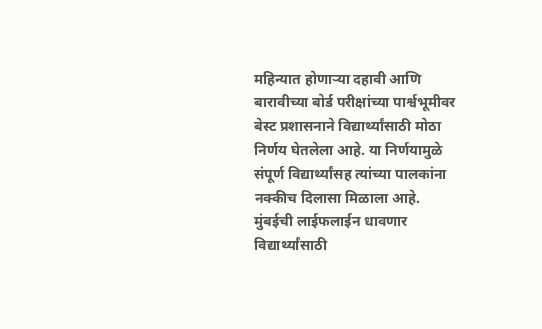महिन्यात होणाऱ्या दहावी आणि बारावीच्या बोर्ड परीक्षांच्या पार्श्वभूमीवर बेस्ट प्रशासनाने विद्यार्थ्यांसाठी मोठा निर्णय घेतलेला आहे. या निर्णयामुळे संपूर्ण विद्यार्थ्यांसह त्यांच्या पालकांना नक्कीच दिलासा मिळाला आहे.
मुंबईची लाईफलाईन धावणार विद्यार्थ्यांसाठी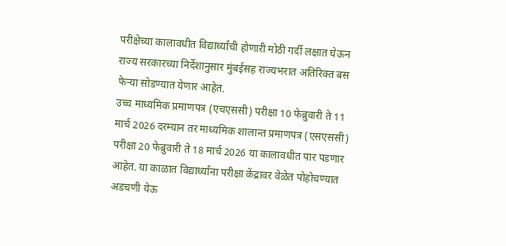परीक्षेच्या कालावधीत विद्यार्थ्यांची होणारी मोठी गर्दी लक्षात घेऊन राज्य सरकारच्या निर्देशानुसार मुंबईसह राज्यभरात अतिरिक्त बस फेऱ्या सोडण्यात येणार आहेत.
उच्च माध्यमिक प्रमाणपत्र (एचएससी) परीक्षा 10 फेब्रुवारी ते 11 मार्च 2026 दरम्यान तर माध्यमिक शालान्त प्रमाणपत्र (एसएससी) परीक्षा 20 फेब्रुवारी ते 18 मार्च 2026 या कालावधीत पार पडणार आहेत. या काळात विद्यार्थ्यांना परीक्षा केंद्रावर वेळेत पोहोचण्यात अडचणी येऊ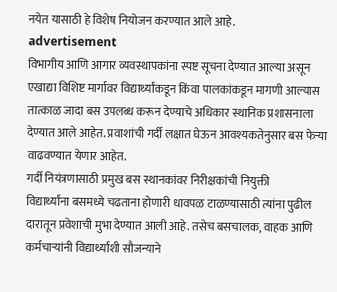नयेत यासाठी हे विशेष नियोजन करण्यात आले आहे.
advertisement
विभागीय आणि आगार व्यवस्थापकांना स्पष्ट सूचना देण्यात आल्या असून एखाद्या विशिष्ट मार्गावर विद्यार्थ्यांकडून किंवा पालकांकडून मागणी आल्यास तात्काळ जादा बस उपलब्ध करून देण्याचे अधिकार स्थानिक प्रशासनाला देण्यात आले आहेत. प्रवाशांची गर्दी लक्षात घेऊन आवश्यकतेनुसार बस फेऱ्या वाढवण्यात येणार आहेत.
गर्दी नियंत्रणासाठी प्रमुख बस स्थानकांवर निरीक्षकांची नियुक्ती
विद्यार्थ्यांना बसमध्ये चढताना होणारी धावपळ टाळण्यासाठी त्यांना पुढील दारातून प्रवेशाची मुभा देण्यात आली आहे. तसेच बसचालक, वाहक आणि कर्मचाऱ्यांनी विद्यार्थ्यांशी सौजन्याने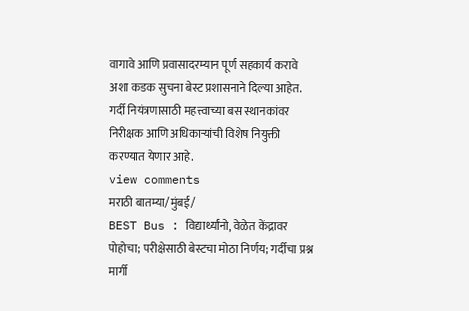वागावे आणि प्रवासादरम्यान पूर्ण सहकार्य करावे अशा कडक सुचना बेस्ट प्रशासनाने दिल्या आहेत. गर्दी नियंत्रणासाठी महत्त्वाच्या बस स्थानकांवर निरीक्षक आणि अधिकाऱ्यांची विशेष नियुक्ती करण्यात येणार आहे.
view comments
मराठी बातम्या/मुंबई/
BEST Bus : विद्यार्थ्यांनो, वेळेत केंद्रावर पोहोचा; परीक्षेसाठी बेस्टचा मोठा निर्णय; गर्दीचा प्रश्न मार्गी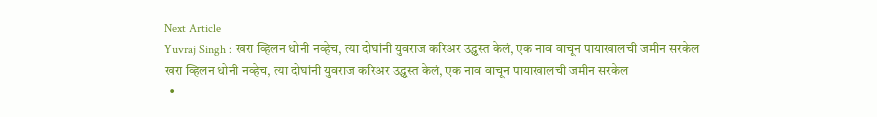Next Article
Yuvraj Singh : खरा व्हिलन धोनी नव्हेच, त्या दोघांनी युवराज करिअर उद्ध्वस्त केलं, एक नाव वाचून पायाखालची जमीन सरकेल
खरा व्हिलन धोनी नव्हेच, त्या दोघांनी युवराज करिअर उद्ध्वस्त केलं, एक नाव वाचून पायाखालची जमीन सरकेल
  •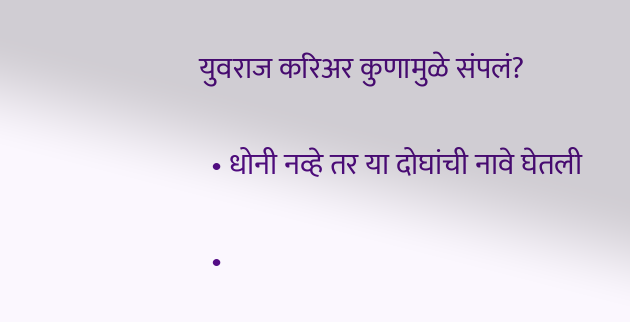युवराज करिअर कुणामुळे संपलं?

  • धोनी नव्हे तर या दोघांची नावे घेतली

  •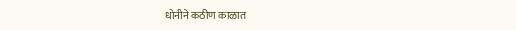धोनीने कठीण काळात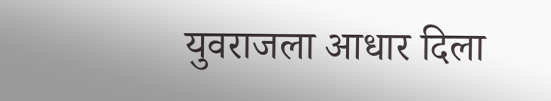युवराजला आधार दिला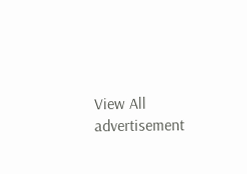View All
advertisement